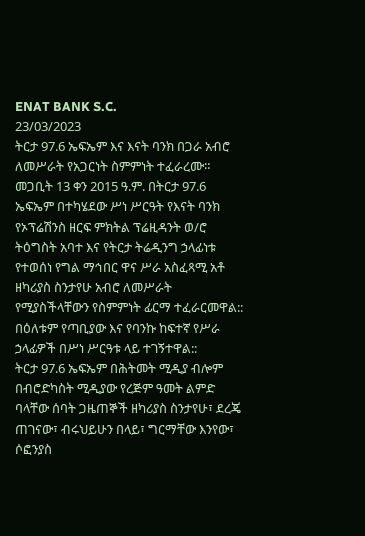ENAT BANK S.C.
23/03/2023
ትርታ 97.6 ኤፍኤም እና እናት ባንክ በጋራ አብሮ ለመሥራት የአጋርነት ስምምነት ተፈራረሙ።
መጋቢት 13 ቀን 2015 ዓ.ም. በትርታ 97.6 ኤፍኤም በተካሄደው ሥነ ሥርዓት የእናት ባንክ የኦፕሬሽንስ ዘርፍ ምክትል ፕሬዚዳንት ወ/ሮ ትዕግስት አባተ እና የትርታ ትሬዲንግ ኃላፊነቱ የተወሰነ የግል ማኅበር ዋና ሥራ አስፈጻሚ አቶ ዘካሪያስ ስንታየሁ አብሮ ለመሥራት የሚያስችላቸውን የስምምነት ፊርማ ተፈራርመዋል::
በዕለቱም የጣቢያው እና የባንኩ ከፍተኛ የሥራ ኃላፊዎች በሥነ ሥርዓቱ ላይ ተገኝተዋል::
ትርታ 97.6 ኤፍኤም በሕትመት ሚዲያ ብሎም በብሮድካስት ሚዲያው የረጅም ዓመት ልምድ ባላቸው ሰባት ጋዜጠኞች ዘካሪያስ ስንታየሁ፣ ደረጄ ጠገናው፣ ብሩህይሁን በላይ፣ ግርማቸው እንየው፣ ሶፎንያስ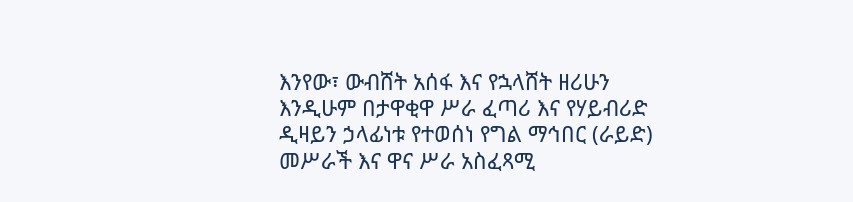እንየው፣ ውብሸት አሰፋ እና የኋላሸት ዘሪሁን እንዲሁም በታዋቂዋ ሥራ ፈጣሪ እና የሃይብሪድ ዲዛይን ኃላፊነቱ የተወሰነ የግል ማኅበር (ራይድ) መሥራች እና ዋና ሥራ አስፈጻሚ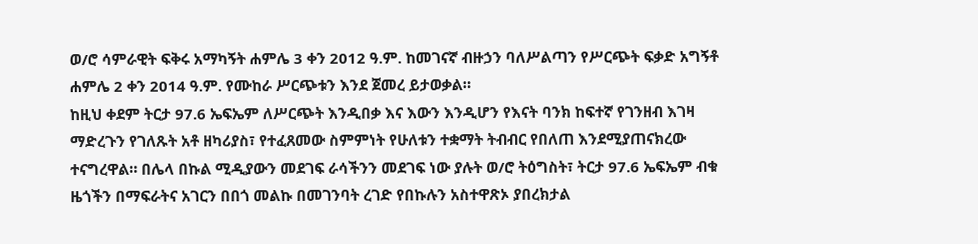ወ/ሮ ሳምራዊት ፍቅሩ አማካኝት ሐምሌ 3 ቀን 2012 ዓ.ም. ከመገናኛ ብዙኃን ባለሥልጣን የሥርጭት ፍቃድ አግኝቶ ሐምሌ 2 ቀን 2014 ዓ.ም. የሙከራ ሥርጭቱን እንደ ጀመረ ይታወቃል።
ከዚህ ቀደም ትርታ 97.6 ኤፍኤም ለሥርጭት እንዲበቃ እና እውን እንዲሆን የእናት ባንክ ከፍተኛ የገንዘብ እገዛ ማድረጉን የገለጹት አቶ ዘካሪያስ፣ የተፈጸመው ስምምነት የሁለቱን ተቋማት ትብብር የበለጠ እንደሚያጠናክረው ተናግረዋል። በሌላ በኩል ሚዲያውን መደገፍ ራሳችንን መደገፍ ነው ያሉት ወ/ሮ ትዕግስት፣ ትርታ 97.6 ኤፍኤም ብቁ ዜጎችን በማፍራትና አገርን በበጎ መልኩ በመገንባት ረገድ የበኩሉን አስተዋጽኦ ያበረክታል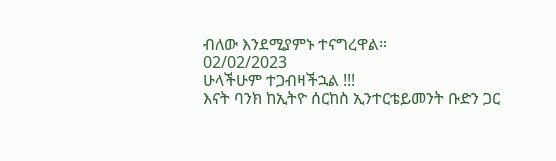ብለው እንደሚያምኑ ተናግረዋል።
02/02/2023
ሁላችሁም ተጋብዛችኋል !!!
እናት ባንክ ከኢትዮ ሰርከስ ኢንተርቴይመንት ቡድን ጋር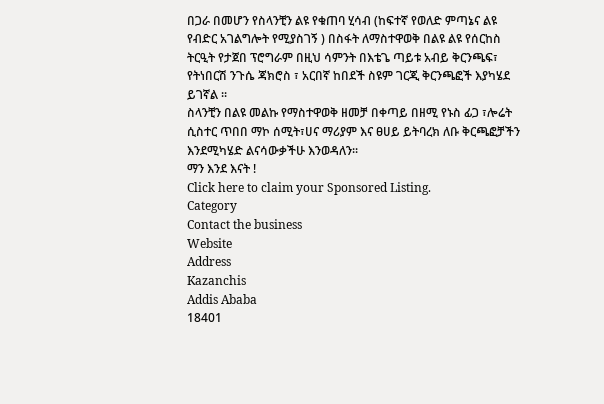በጋራ በመሆን የስላንቺን ልዩ የቁጠባ ሂሳብ (ከፍተኛ የወለድ ምጣኔና ልዩ የብድር አገልግሎት የሚያስገኝ ) በስፋት ለማስተዋወቅ በልዩ ልዩ የሰርከስ ትርዒት የታጀበ ፕሮግራም በዚህ ሳምንት በእቴጌ ጣይቱ አብይ ቅርንጫፍ፣ የትነበርሽ ንጉሴ ጃክሮስ ፣ አርበኛ ከበደች ስዩም ገርጂ ቅርንጫፎች እያካሄደ ይገኛል ፡፡
ስላንቺን በልዩ መልኩ የማስተዋወቅ ዘመቻ በቀጣይ በዘሚ የኑስ ፊጋ ፣ሎሬት ሲስተር ጥበበ ማኮ ሰሚት፣ሀና ማሪያም እና ፀሀይ ይትባረክ ለቡ ቅርጫፎቻችን እንደሚካሄድ ልናሳውቃችሁ እንወዳለን፡፡
ማን እንደ እናት !
Click here to claim your Sponsored Listing.
Category
Contact the business
Website
Address
Kazanchis
Addis Ababa
18401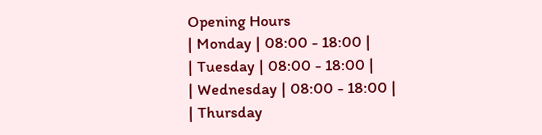Opening Hours
| Monday | 08:00 - 18:00 |
| Tuesday | 08:00 - 18:00 |
| Wednesday | 08:00 - 18:00 |
| Thursday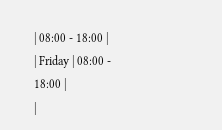| 08:00 - 18:00 |
| Friday | 08:00 - 18:00 |
|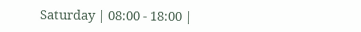Saturday | 08:00 - 18:00 |